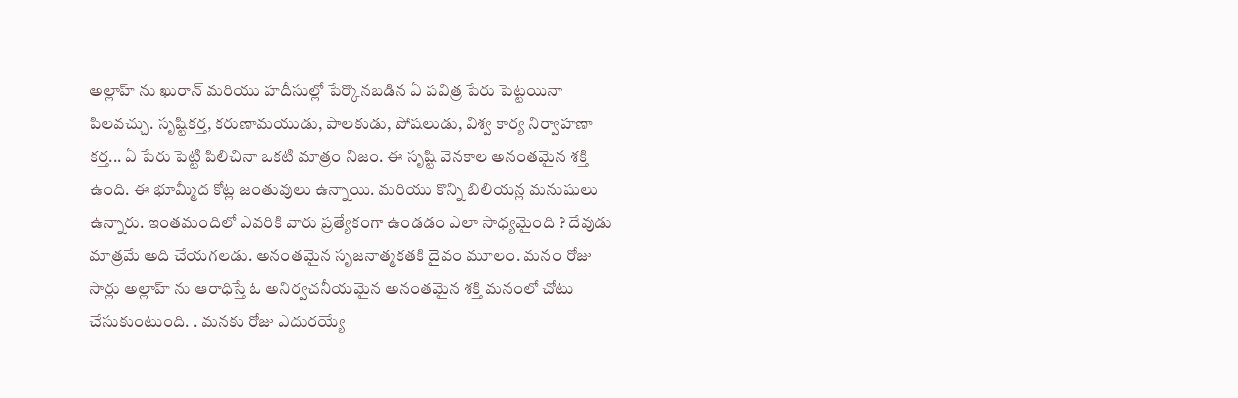అల్లాహ్ ను ఖురాన్ మరియు హదీసుల్లో పేర్కొనబడిన ఏ పవిత్ర పేరు పెట్టయినా పిలవచ్చు. సృష్టికర్త, కరుణామయుడు, పాలకుడు, పోషలుడు, విశ్వ కార్య నిర్వాహణా కర్త... ఏ పేరు పెట్టి పిలిచినా ఒకటి మాత్రం నిజం. ఈ సృష్టి వెనకాల అనంతమైన శక్తి ఉంది. ఈ భూమ్మీద కోట్ల జంతువులు ఉన్నాయి. మరియు కొన్ని బిలియన్ల మనుషులు ఉన్నారు. ఇంతమందిలో ఎవరికి వారు ప్రత్యేకంగా ఉండడం ఎలా సాధ్యమైంది ? దేవుడు మాత్రమే అది చేయగలడు. అనంతమైన సృజనాత్మకతకి దైవం మూలం. మనం రోజు సార్లు అల్లాహ్ ను ఆరాధిస్తే ఓ అనిర్వచనీయమైన అనంతమైన శక్తి మనంలో చోటు చేసుకుంటుంది. . మనకు రోజు ఎదురయ్యే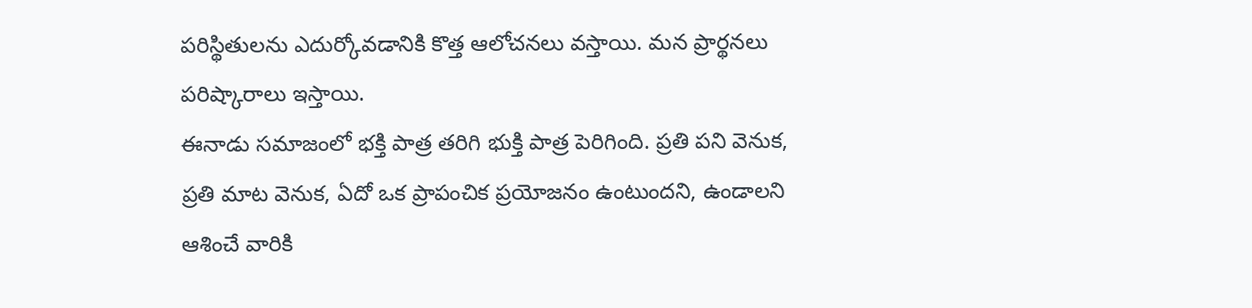పరిస్థితులను ఎదుర్కోవడానికి కొత్త ఆలోచనలు వస్తాయి. మన ప్రార్థనలు పరిష్కారాలు ఇస్తాయి.
ఈనాడు సమాజంలో భక్తి పాత్ర తరిగి భుక్తి పాత్ర పెరిగింది. ప్రతి పని వెనుక, ప్రతి మాట వెనుక, ఏదో ఒక ప్రాపంచిక ప్రయోజనం ఉంటుందని, ఉండాలని ఆశించే వారికి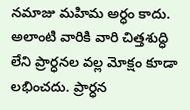నమాజు మహిమ అర్ధం కాదు. అలాంటి వారికి వారి చిత్తశుద్ధి లేని ప్రార్ధనల వల్ల మోక్షం కూడా లభించదు. ప్రార్ధన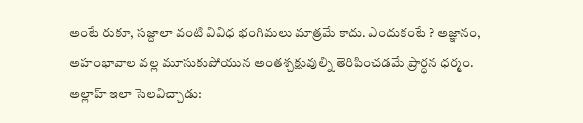అంటే రుకూ, సజ్దాలా వంటి వివిధ భంగిమలు మాత్రమే కాదు. ఎందుకంటే ? అజ్ఞానం, అహంభావాల వల్ల మూసుకుపోయున అంతశ్చక్షువుల్ని తెరిపించడమే ప్రార్ధన ధర్మం. అల్లాహ్ ఇలా సెలవిచ్చాడు: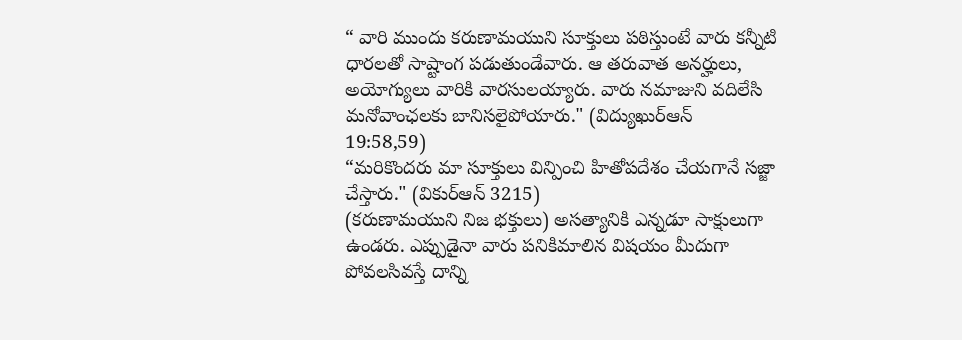“ వారి ముందు కరుణామయుని సూక్తులు పఠిస్తుంటే వారు కన్నీటి ధారలతో సాష్టాంగ పడుతుండేవారు. ఆ తరువాత అనర్హులు, అయోగ్యులు వారికి వారసులయ్యారు. వారు నమాజుని వదిలేసి మనోవాంఛలకు బానిసలైపోయారు." (విద్యుఖుర్ఆన్ 19:58,59)
“మరికొందరు మా సూక్తులు విన్పించి హితోపదేశం చేయగానే సజ్జా చేస్తారు." (వికుర్ఆన్ 3215)
(కరుణామయుని నిజ భక్తులు) అసత్యానికి ఎన్నడూ సాక్షులుగా ఉండరు. ఎప్పుడైనా వారు పనికిమాలిన విషయం మీదుగా పోవలసివస్తే దాన్ని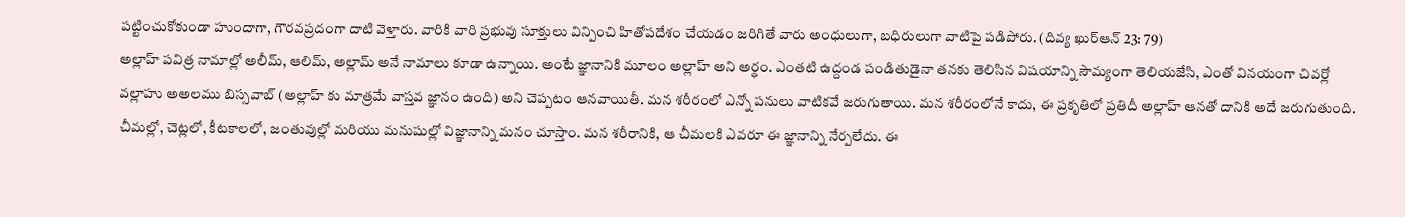పట్టించుకోకుండా హుందాగా, గౌరవప్రదంగా దాటి వెళ్తారు. వారికి వారి ప్రభువు సూక్తులు విన్పించి హితోపదేశం చేయడం జరిగితే వారు అంధులుగా, బధిరులుగా వాటిపై పడిపోరు. (దివ్య ఖుర్ఆన్ 23: 79)
అల్లాహ్ పవిత్ర నామాల్లో అలీమ్, ఆలిమ్, అల్లామ్ అనే నామాలు కూడా ఉన్నాయి. అంటే జ్ఞానానికి మూలం అల్లాహ్ అని అర్థం. ఎంతటి ఉద్దండ పండితుడైనా తనకు తెలిసిన విషయాన్ని సౌమ్యంగా తెలియజేసి, ఎంతో వినయంగా చివర్లో వల్లాహు అఅలము బిస్సవాబ్ (అల్లాహ్ కు మాత్రమే వాస్తవ జ్ఞానం ఉంది) అని చెప్పటం ఆనవాయితీ. మన శరీరంలో ఎన్నో పనులు వాటికవే జరుగుతాయి. మన శరీరంలోనే కాదు, ఈ ప్రకృతిలో ప్రతిదీ అల్లాహ్ ఆనతో దానికి అదే జరుగుతుంది. చీమల్లో, చెట్లలో, కీటకాలలో, జంతువుల్లో మరియు మనుషుల్లో విజ్ఞానాన్ని మనం చూస్తాం. మన శరీరానికి, ఆ చీమలకి ఎవరూ ఈ జ్ఞానాన్ని నేర్పలేదు. ఈ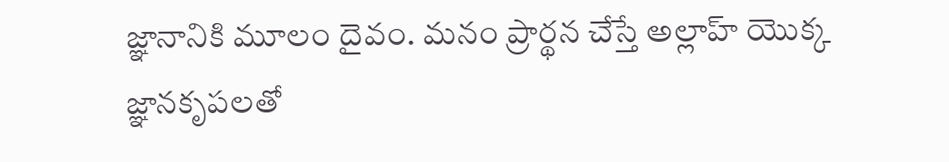జ్ఞానానికి మూలం దైవం. మనం ప్రార్థన చేస్తే అల్లాహ్ యొక్క జ్ఞానకృపలతో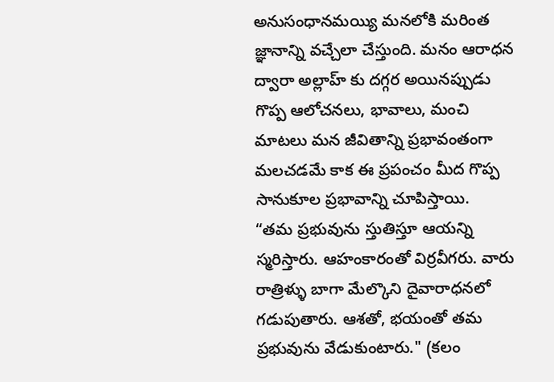అనుసంధానమయ్యి మనలోకి మరింత జ్ఞానాన్ని వచ్చేలా చేస్తుంది. మనం ఆరాధన ద్వారా అల్లాహ్ కు దగ్గర అయినప్పుడు గొప్ప ఆలోచనలు, భావాలు, మంచి మాటలు మన జీవితాన్ని ప్రభావంతంగా మలచడమే కాక ఈ ప్రపంచం మీద గొప్ప సానుకూల ప్రభావాన్ని చూపిస్తాయి.
“తమ ప్రభువును స్తుతిస్తూ ఆయన్ని స్మరిస్తారు. ఆహంకారంతో విర్రవీగరు. వారు రాత్రిళ్ళు బాగా మేల్కొని దైవారాధనలో గడుపుతారు. ఆశతో, భయంతో తమ ప్రభువును వేడుకుంటారు." (కలం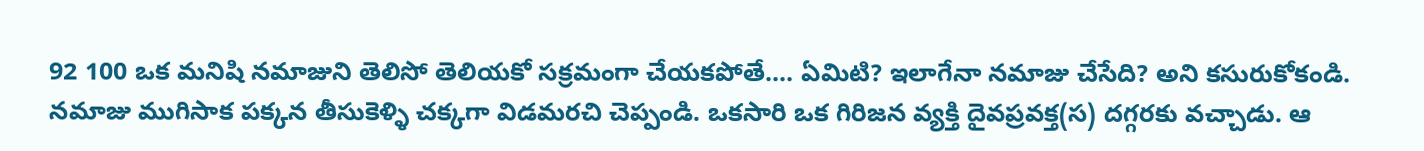92 100 ఒక మనిషి నమాజుని తెలిసో తెలియకో సక్రమంగా చేయకపోతే.... ఏమిటి? ఇలాగేనా నమాజు చేసేది? అని కసురుకోకండి. నమాజు ముగిసాక పక్కన తీసుకెళ్ళి చక్కగా విడమరచి చెప్పండి. ఒకసారి ఒక గిరిజన వ్యక్తి దైవప్రవక్త(స) దగ్గరకు వచ్చాడు. ఆ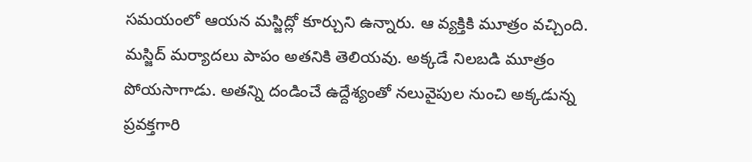సమయంలో ఆయన మస్జిద్లో కూర్చుని ఉన్నారు. ఆ వ్యక్తికి మూత్రం వచ్చింది. మస్జిద్ మర్యాదలు పాపం అతనికి తెలియవు. అక్కడే నిలబడి మూత్రం పోయసాగాడు. అతన్ని దండించే ఉద్దేశ్యంతో నలువైపుల నుంచి అక్కడున్న ప్రవక్తగారి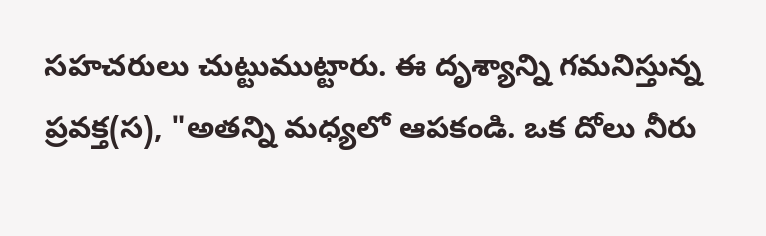సహచరులు చుట్టుముట్టారు. ఈ దృశ్యాన్ని గమనిస్తున్న ప్రవక్త(స), "అతన్ని మధ్యలో ఆపకండి. ఒక దోలు నీరు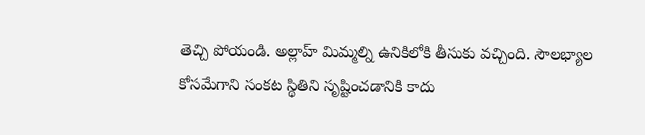తెచ్చి పోయండి. అల్లాహ్ మిమ్మల్ని ఉనికిలోకి తీసుకు వచ్చింది. సౌలభ్యాల కోసమేగాని సంకట స్థితిని సృష్టించడానికి కాదు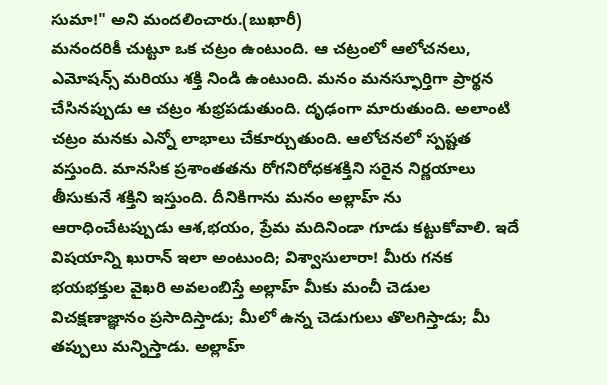సుమా!" అని మందలించారు.(బుఖారీ)
మనందరికీ చుట్టూ ఒక చట్రం ఉంటుంది. ఆ చట్రంలో ఆలోచనలు, ఎమోషన్స్ మరియు శక్తి నిండి ఉంటుంది. మనం మనస్ఫూర్తిగా ప్రార్థన చేసినప్పుడు ఆ చట్రం శుభ్రపడుతుంది. దృఢంగా మారుతుంది. అలాంటి చట్రం మనకు ఎన్నో లాభాలు చేకూర్చుతుంది. ఆలోచనలో స్పష్టత వస్తుంది. మానసిక ప్రశాంతతను రోగనిరోధకశక్తిని సరైన నిర్ణయాలు తీసుకునే శక్తిని ఇస్తుంది. దీనికిగాను మనం అల్లాహ్ ను ఆరాధించేటప్పుడు ఆశ,భయం, ప్రేమ మదినిండా గూడు కట్టుకోవాలి. ఇదే విషయాన్ని ఖురాన్ ఇలా అంటుంది; విశ్వాసులారా! మీరు గనక భయభక్తుల వైఖరి అవలంబిస్తే అల్లాహ్ మీకు మంచీ చెడుల విచక్షణాజ్ఞానం ప్రసాదిస్తాడు; మీలో ఉన్న చెడుగులు తొలగిస్తాడు; మీ తప్పులు మన్నిస్తాడు. అల్లాహ్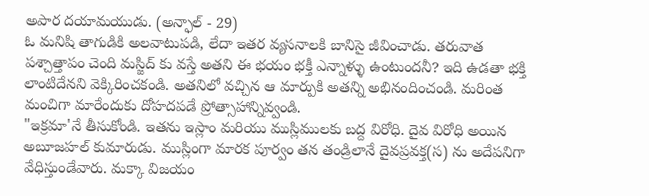అపార దయామయుడు. (అన్ఫాల్ - 29)
ఓ మనిషి తాగుడికి అలవాటుపడి, లేదా ఇతర వ్యసనాలకి బానిసై జీవించాడు. తరువాత పశ్చాత్తాపం చెంది మస్జిద్ కు వస్తే అతని ఈ భయం భక్తీ ఎన్నాళ్ళు ఉంటుందనీ? ఇది ఉడతా భక్తి లాంటిదేనని వెక్కిరించకండి. అతనిలో వచ్చిన ఆ మార్పుకి అతన్ని అభినందించండి. మరింత మంచిగా మారేందుకు దోహదపడే ప్రోత్సాహాన్నివ్వండి.
"ఇక్రమా'నే తీసుకోండి. ఇతను ఇస్లాం మరియు ముస్లిములకు బద్ద విరోధి. దైవ విరోధి అయిన అబూజహల్ కుమారుడు. ముస్లింగా మారక పూర్వం తన తండ్రిలానే దైవప్రవక్త(స) ను అదేపనిగా వేధిస్తుండేవారు. మక్కా విజయం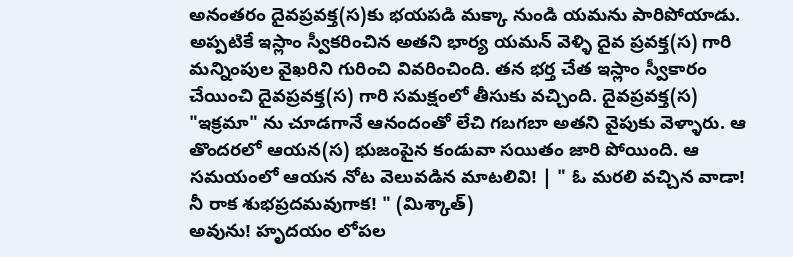అనంతరం దైవప్రవక్త(స)కు భయపడి మక్కా నుండి యమను పారిపోయాడు. అప్పటికే ఇస్లాం స్వీకరించిన అతని భార్య యమన్ వెళ్ళి దైవ ప్రవక్త(స) గారి మన్నింపుల వైఖరిని గురించి వివరించింది. తన భర్త చేత ఇస్లాం స్వీకారం చేయించి దైవప్రవక్త(స) గారి సమక్షంలో తీసుకు వచ్చింది. దైవప్రవక్త(స) "ఇక్రమా" ను చూడగానే ఆనందంతో లేచి గబగబా అతని వైపుకు వెళ్ళారు. ఆ తొందరలో ఆయన(స) భుజంపైన కండువా సయితం జారి పోయింది. ఆ సమయంలో ఆయన నోట వెలువడిన మాటలివి! | " ఓ మరలి వచ్చిన వాడా! నీ రాక శుభప్రదమవుగాక! " (మిశ్కాత్)
అవును! హృదయం లోపల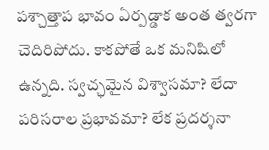పశ్చాత్తాప భావం ఏర్పడ్డాక అంత త్వరగా చెదిరిపోదు. కాకపోతే ఒక మనిషిలో ఉన్నది. స్వచ్ఛమైన విశ్వాసమా? లేదా పరిసరాల ప్రభావమా? లేక ప్రదర్శనా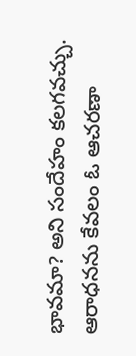భావమా? అని సందేహం కలగవచ్చు. ఆరాధనను కేవలం ఓ ఆచరణా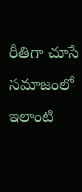రీతిగా చూసే సమాజంలో ఇలాంటి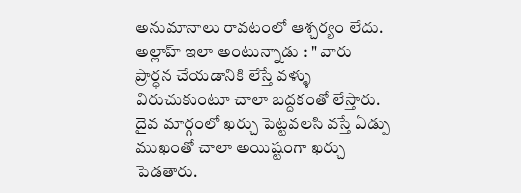అనుమానాలు రావటంలో ఆశ్చర్యం లేదు. అల్లాహ్ ఇలా అంటున్నాడు : " వారు ప్రార్ధన చేయడానికి లేస్తే వళ్ళు విరుచుకుంటూ చాలా బద్దకంతో లేస్తారు. దైవ మార్గంలో ఖర్చు పెట్టవలసి వస్తే ఏడ్పు ముఖంతో చాలా అయిష్టంగా ఖర్చు పెడతారు.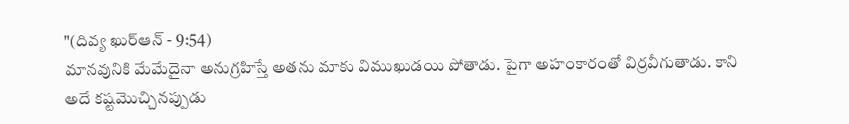"(దివ్య ఖుర్ఆన్ - 9:54)
మానవునికి మేమేదైనా అనుగ్రహిస్తే అతను మాకు విముఖుడయి పోతాడు. పైగా అహంకారంతో విర్రవీగుతాడు. కాని అదే కష్టమొచ్చినప్పుడు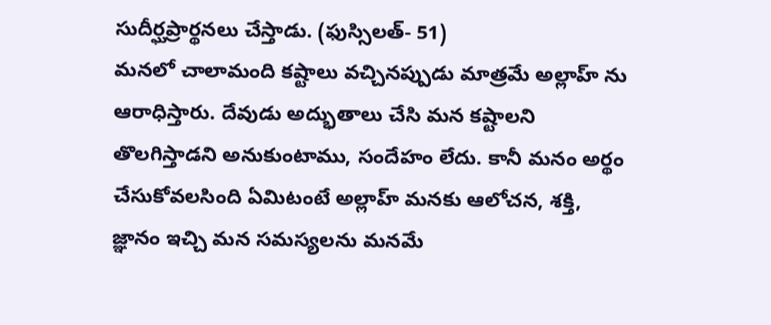సుదీర్ఘప్రార్థనలు చేస్తాడు. (ఫుస్సిలత్- 51)
మనలో చాలామంది కష్టాలు వచ్చినప్పుడు మాత్రమే అల్లాహ్ ను ఆరాధిస్తారు. దేవుడు అద్భుతాలు చేసి మన కష్టాలని తొలగిస్తాడని అనుకుంటాము, సందేహం లేదు. కానీ మనం అర్థం చేసుకోవలసింది ఏమిటంటే అల్లాహ్ మనకు ఆలోచన, శక్తి, జ్ఞానం ఇచ్చి మన సమస్యలను మనమే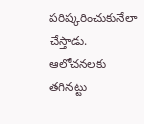పరిష్కరించుకునేలా చేస్తాడు. ఆలోచనలకు తగినట్టు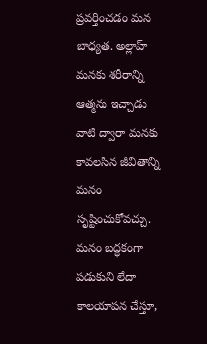ప్రవర్తించడం మన బాధ్యత. అల్లాహ్ మనకు శరీరాన్ని ఆత్మను ఇచ్చాడు వాటి ద్వారా మనకు కావలసిన జీవితాన్ని మనం సృష్టించుకోవచ్చు. మనం బద్ధకంగా పడుకుని లేదా కాలయాపన చేస్తూ,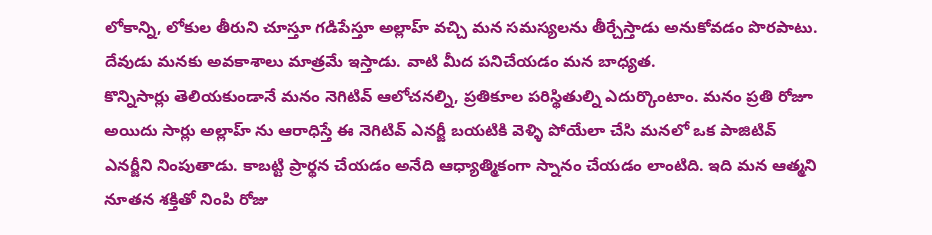లోకాన్ని, లోకుల తీరుని చూస్తూ గడిపేస్తూ అల్లాహ్ వచ్చి మన సమస్యలను తీర్చేస్తాడు అనుకోవడం పొరపాటు. దేవుడు మనకు అవకాశాలు మాత్రమే ఇస్తాడు. వాటి మీద పనిచేయడం మన బాధ్యత.
కొన్నిసార్లు తెలియకుండానే మనం నెగిటివ్ ఆలోచనల్ని, ప్రతికూల పరిస్థితుల్ని ఎదుర్కొంటాం. మనం ప్రతి రోజూ అయిదు సార్లు అల్లాహ్ ను ఆరాధిస్తే ఈ నెగిటివ్ ఎనర్జీ బయటికి వెళ్ళి పోయేలా చేసి మనలో ఒక పాజిటివ్ ఎనర్జీని నింపుతాడు. కాబట్టి ప్రార్థన చేయడం అనేది ఆధ్యాత్మికంగా స్నానం చేయడం లాంటిది. ఇది మన ఆత్మని నూతన శక్తితో నింపి రోజు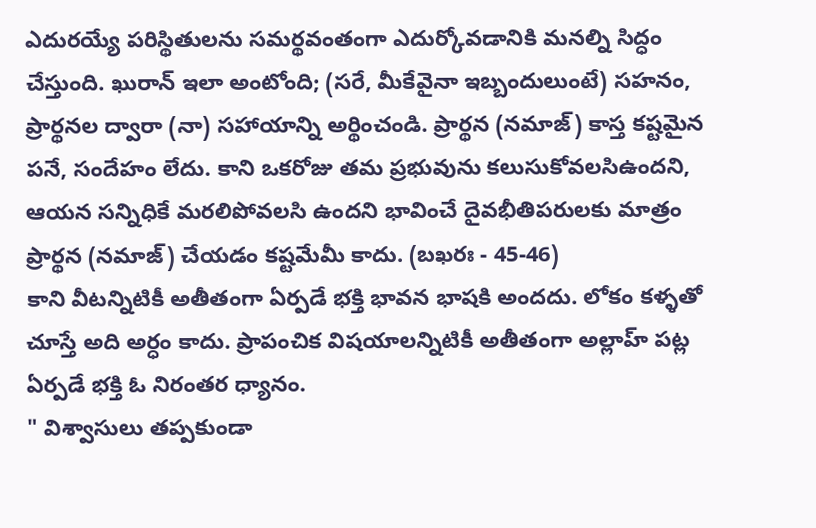ఎదురయ్యే పరిస్థితులను సమర్థవంతంగా ఎదుర్కోవడానికి మనల్ని సిద్ధం చేస్తుంది. ఖురాన్ ఇలా అంటోంది; (సరే, మీకేవైనా ఇబ్బందులుంటే) సహనం, ప్రార్థనల ద్వారా (నా) సహాయాన్ని అర్థించండి. ప్రార్థన (నమాజ్) కాస్త కష్టమైన పనే, సందేహం లేదు. కాని ఒకరోజు తమ ప్రభువును కలుసుకోవలసిఉందని, ఆయన సన్నిధికే మరలిపోవలసి ఉందని భావించే దైవభీతిపరులకు మాత్రం ప్రార్థన (నమాజ్) చేయడం కష్టమేమీ కాదు. (బఖరః - 45-46)
కాని వీటన్నిటికీ అతీతంగా ఏర్పడే భక్తి భావన భాషకి అందదు. లోకం కళ్ళతో చూస్తే అది అర్ధం కాదు. ప్రాపంచిక విషయాలన్నిటికీ అతీతంగా అల్లాహ్ పట్ల ఏర్పడే భక్తి ఓ నిరంతర ధ్యానం.
" విశ్వాసులు తప్పకుండా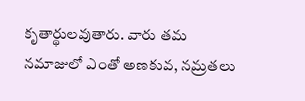కృతార్థులవుతారు. వారు తమ నమాజులో ఎంతో అణకువ, నమ్రతలు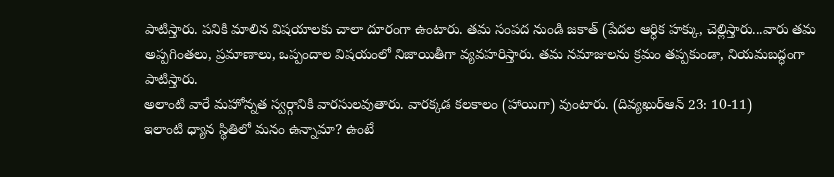పాటిస్తారు. పనికి మాలిన విషయాలకు చాలా దూరంగా ఉంటారు. తమ సంపద నుండి జకాత్ (పేదల ఆర్ధిక హక్కు, చెల్లిస్తారు...వారు తమ అప్పగింతలు, ప్రమాణాలు, ఒప్పందాల విషయంలో నిజాయితీగా వ్యవహరిస్తారు. తమ నమాజులను క్రమం తప్పకుండా, నియమబద్ధంగా పాటిస్తారు.
అలాంటి వారే మహోన్నత స్వర్గానికి వారసులవుతారు. వారక్కడ కలకాలం (హాయిగా) వుంటారు. (దివ్యఖుర్ఆన్ 23: 10-11)
ఇలాంటి ధ్యాన స్థితిలో మనం ఉన్నామా? ఉంటే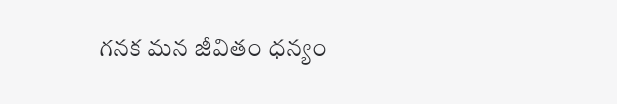గనక మన జీవితం ధన్యం